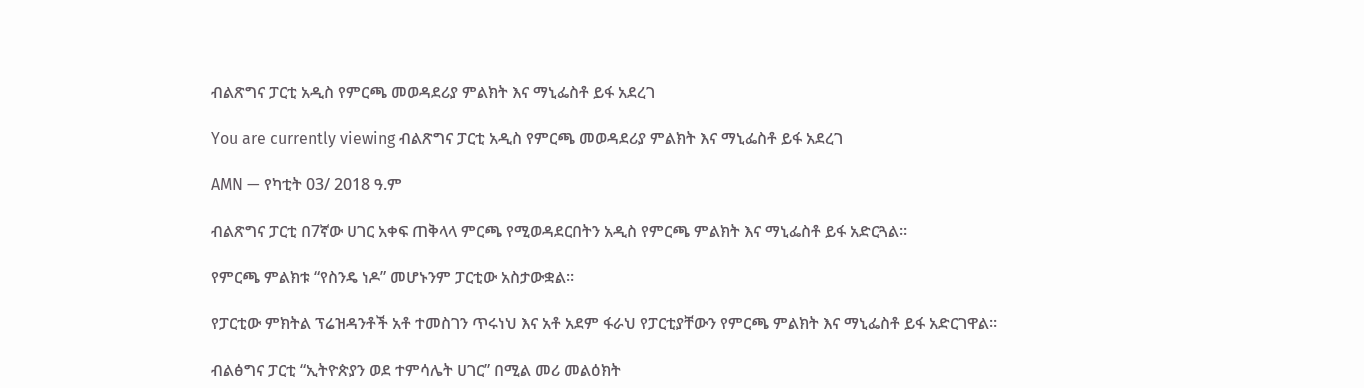ብልጽግና ፓርቲ አዲስ የምርጫ መወዳደሪያ ምልክት እና ማኒፌስቶ ይፋ አደረገ

You are currently viewing ብልጽግና ፓርቲ አዲስ የምርጫ መወዳደሪያ ምልክት እና ማኒፌስቶ ይፋ አደረገ

AMN — የካቲት 03/ 2018 ዓ.ም

ብልጽግና ፓርቲ በ7ኛው ሀገር አቀፍ ጠቅላላ ምርጫ የሚወዳደርበትን አዲስ የምርጫ ምልክት እና ማኒፌስቶ ይፋ አድርጓል።

የምርጫ ምልክቱ “የስንዴ ነዶ” መሆኑንም ፓርቲው አስታውቋል።

የፓርቲው ምክትል ፕሬዝዳንቶች አቶ ተመስገን ጥሩነህ እና አቶ አደም ፋራህ የፓርቲያቸውን የምርጫ ምልክት እና ማኒፌስቶ ይፋ አድርገዋል።

ብልፅግና ፓርቲ “ኢትዮጵያን ወደ ተምሳሌት ሀገር” በሚል መሪ መልዕክት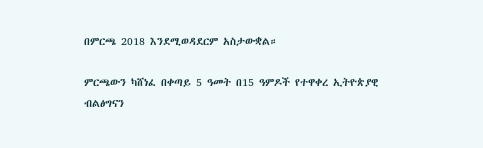በምርጫ 2018 እንደሚወዳደርም አስታውቋል።

ምርጫውን ካሸነፈ በቀጣይ 5 ዓመት በ15 ዓምዶች የተዋቀረ ኢትዮጵያዊ ብልፅግናን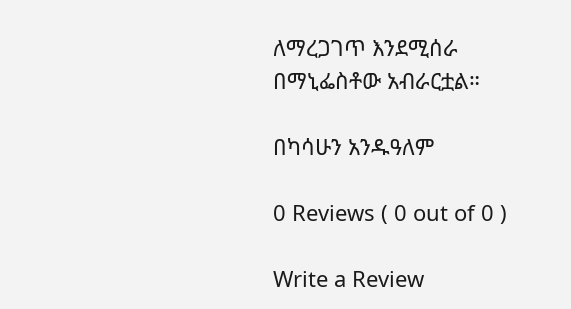ለማረጋገጥ እንደሚሰራ በማኒፌስቶው አብራርቷል።

በካሳሁን አንዱዓለም

0 Reviews ( 0 out of 0 )

Write a Review